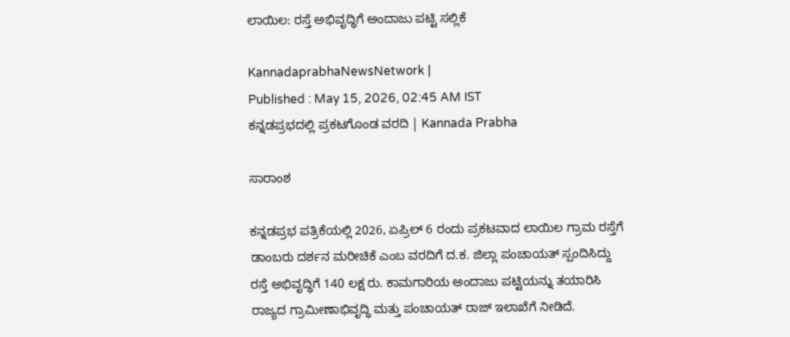ಲಾಯಿಲ: ರಸ್ತೆ ಅಭಿವೃದ್ಧಿಗೆ ಅಂದಾಜು ಪಟ್ಟಿ ಸಲ್ಲಿಕೆ

KannadaprabhaNewsNetwork |
Published : May 15, 2026, 02:45 AM IST
ಕನ್ನಡಪ್ರಭದಲ್ಲಿ ಪ್ರಕಟಗೊಂಡ ವರದಿ | Kannada Prabha

ಸಾರಾಂಶ

ಕನ್ನಡಪ್ರಭ ಪತ್ರಿಕೆಯಲ್ಲಿ 2026, ಏಪ್ರಿಲ್ 6 ರಂದು ಪ್ರಕಟವಾದ ಲಾಯಿಲ ಗ್ರಾಮ ರಸ್ತೆಗೆ ಡಾಂಬರು ದರ್ಶನ ಮರೀಚಿಕೆ ಎಂಬ ವರದಿಗೆ ದ.ಕ. ಜಿಲ್ಲಾ ಪಂಚಾಯತ್ ಸ್ಪಂದಿಸಿದ್ದು ರಸ್ತೆ ಅಭಿವೃದ್ಧಿಗೆ 140 ಲಕ್ಷ ರು. ಕಾಮಗಾರಿಯ ಅಂದಾಜು ಪಟ್ಟಿಯನ್ನು ತಯಾರಿಸಿ ರಾಜ್ಯದ ಗ್ರಾಮೀಣಾಭಿವೃದ್ಧಿ ಮತ್ತು ಪಂಚಾಯತ್ ರಾಜ್ ಇಲಾಖೆಗೆ ನೀಡಿದೆ.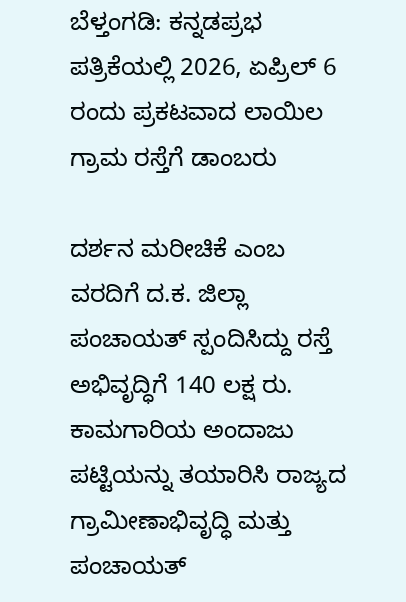ಬೆಳ್ತಂಗಡಿ: ಕನ್ನಡಪ್ರಭ ಪತ್ರಿಕೆಯಲ್ಲಿ 2026, ಏಪ್ರಿಲ್ 6 ರಂದು ಪ್ರಕಟವಾದ ಲಾಯಿಲ ಗ್ರಾಮ ರಸ್ತೆಗೆ ಡಾಂಬರು

ದರ್ಶನ ಮರೀಚಿಕೆ ಎಂಬ ವರದಿಗೆ ದ.ಕ. ಜಿಲ್ಲಾ ಪಂಚಾಯತ್ ಸ್ಪಂದಿಸಿದ್ದು ರಸ್ತೆ ಅಭಿವೃದ್ಧಿಗೆ 140 ಲಕ್ಷ ರು. ಕಾಮಗಾರಿಯ ಅಂದಾಜು ಪಟ್ಟಿಯನ್ನು ತಯಾರಿಸಿ ರಾಜ್ಯದ ಗ್ರಾಮೀಣಾಭಿವೃದ್ಧಿ ಮತ್ತು ಪಂಚಾಯತ್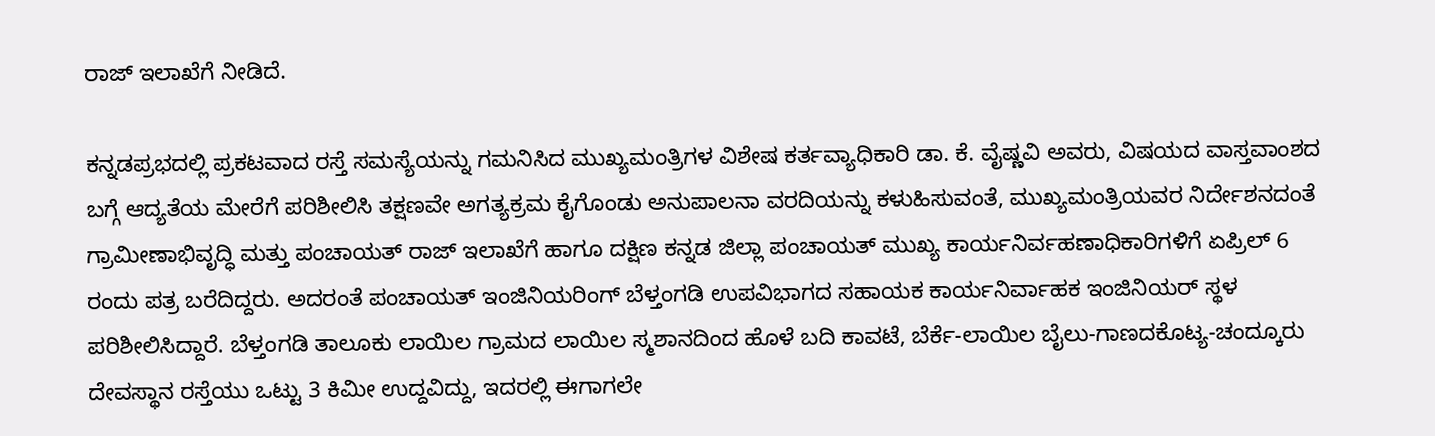ರಾಜ್ ಇಲಾಖೆಗೆ ನೀಡಿದೆ.

ಕನ್ನಡಪ್ರಭದಲ್ಲಿ ಪ್ರಕಟವಾದ ರಸ್ತೆ ಸಮಸ್ಯೆಯನ್ನು ಗಮನಿಸಿದ ಮುಖ್ಯಮಂತ್ರಿಗಳ ವಿಶೇಷ ಕರ್ತವ್ಯಾಧಿಕಾರಿ ಡಾ. ಕೆ. ವೈಷ್ಣವಿ ಅವರು, ವಿಷಯದ ವಾಸ್ತವಾಂಶದ ಬಗ್ಗೆ ಆದ್ಯತೆಯ ಮೇರೆಗೆ ಪರಿಶೀಲಿಸಿ ತಕ್ಷಣವೇ ಅಗತ್ಯಕ್ರಮ ಕೈಗೊಂಡು ಅನುಪಾಲನಾ ವರದಿಯನ್ನು ಕಳುಹಿಸುವಂತೆ, ಮುಖ್ಯಮಂತ್ರಿಯವರ ನಿರ್ದೇಶನದಂತೆ ಗ್ರಾಮೀಣಾಭಿವೃದ್ಧಿ ಮತ್ತು ಪಂಚಾಯತ್ ರಾಜ್ ಇಲಾಖೆಗೆ ಹಾಗೂ ದಕ್ಷಿಣ ಕನ್ನಡ ಜಿಲ್ಲಾ ಪಂಚಾಯತ್ ಮುಖ್ಯ ಕಾರ್ಯನಿರ್ವಹಣಾಧಿಕಾರಿಗಳಿಗೆ ಏಪ್ರಿಲ್ 6 ರಂದು ಪತ್ರ ಬರೆದಿದ್ದರು. ಅದರಂತೆ ಪಂಚಾಯತ್ ಇಂಜಿನಿಯರಿಂಗ್ ಬೆಳ್ತಂಗಡಿ ಉಪವಿಭಾಗದ ಸಹಾಯಕ ಕಾರ್ಯನಿರ್ವಾಹಕ ಇಂಜಿನಿಯರ್ ಸ್ಥಳ ಪರಿಶೀಲಿಸಿದ್ದಾರೆ. ಬೆಳ್ತಂಗಡಿ ತಾಲೂಕು ಲಾಯಿಲ ಗ್ರಾಮದ ಲಾಯಿಲ ಸ್ಮಶಾನದಿಂದ ಹೊಳೆ ಬದಿ ಕಾವಟೆ, ಬೆರ್ಕೆ-ಲಾಯಿಲ ಬೈಲು-ಗಾಣದಕೊಟ್ಯ-ಚಂದ್ಕೂರು ದೇವಸ್ಥಾನ ರಸ್ತೆಯು ಒಟ್ಟು 3 ಕಿಮೀ ಉದ್ದವಿದ್ದು, ಇದರಲ್ಲಿ ಈಗಾಗಲೇ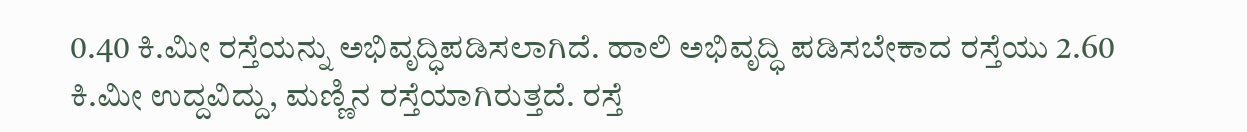0.40 ಕಿ.ಮೀ ರಸ್ತೆಯನ್ನು ಅಭಿವೃದ್ಧಿಪಡಿಸಲಾಗಿದೆ. ಹಾಲಿ ಅಭಿವೃದ್ಧಿ ಪಡಿಸಬೇಕಾದ ರಸ್ತೆಯು 2.60 ಕಿ.ಮೀ ಉದ್ದವಿದ್ದು, ಮಣ್ಣಿನ ರಸ್ತೆಯಾಗಿರುತ್ತದೆ. ರಸ್ತೆ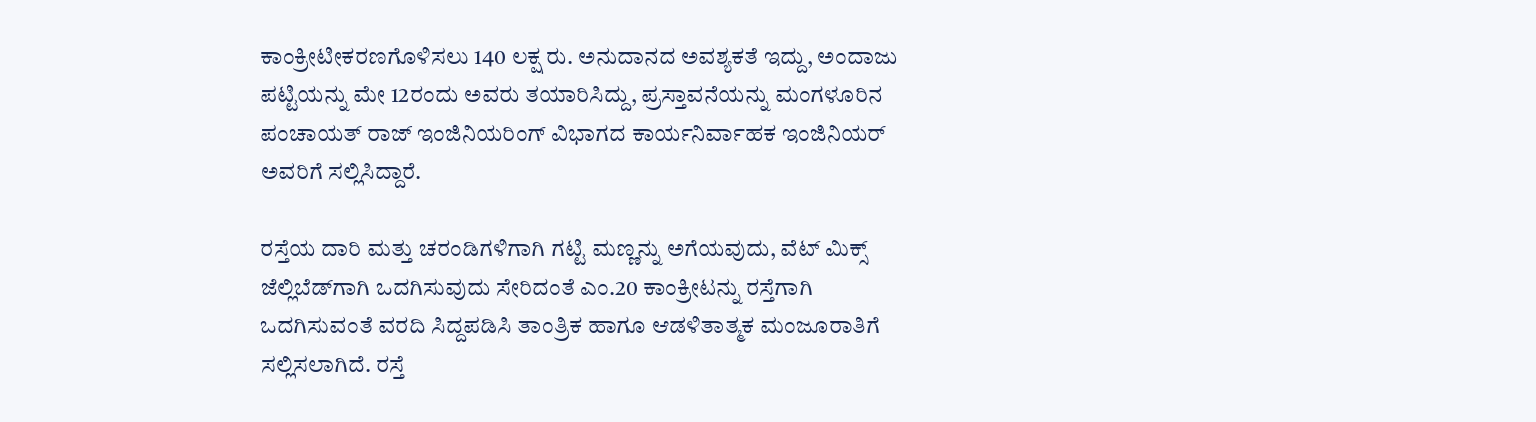ಕಾಂಕ್ರೀಟೀಕರಣಗೊಳಿಸಲು 140 ಲಕ್ಷ ರು. ಅನುದಾನದ ಅವಶ್ಯಕತೆ ಇದ್ದು, ಅಂದಾಜು ಪಟ್ಟಿಯನ್ನು ಮೇ 12ರಂದು ಅವರು ತಯಾರಿಸಿದ್ದು, ಪ್ರಸ್ತಾವನೆಯನ್ನು ಮಂಗಳೂರಿನ ಪಂಚಾಯತ್ ರಾಜ್ ಇಂಜಿನಿಯರಿಂಗ್ ವಿಭಾಗದ ಕಾರ್ಯನಿರ್ವಾಹಕ ಇಂಜಿನಿಯರ್ ಅವರಿಗೆ ಸಲ್ಲಿಸಿದ್ದಾರೆ.

ರಸ್ತೆಯ ದಾರಿ ಮತ್ತು ಚರಂಡಿಗಳಿಗಾಗಿ ಗಟ್ಟಿ ಮಣ್ಣನ್ನು ಅಗೆಯವುದು, ವೆಟ್ ಮಿಕ್ಸ್ ಜೆಲ್ಲಿಬೆಡ್‌ಗಾಗಿ ಒದಗಿಸುವುದು ಸೇರಿದಂತೆ ಎಂ.20 ಕಾಂಕ್ರೀಟನ್ನು ರಸ್ತೆಗಾಗಿ ಒದಗಿಸುವಂತೆ ವರದಿ ಸಿದ್ದಪಡಿಸಿ ತಾಂತ್ರಿಕ ಹಾಗೂ ಆಡಳಿತಾತ್ಮಕ ಮಂಜೂರಾತಿಗೆ ಸಲ್ಲಿಸಲಾಗಿದೆ. ರಸ್ತೆ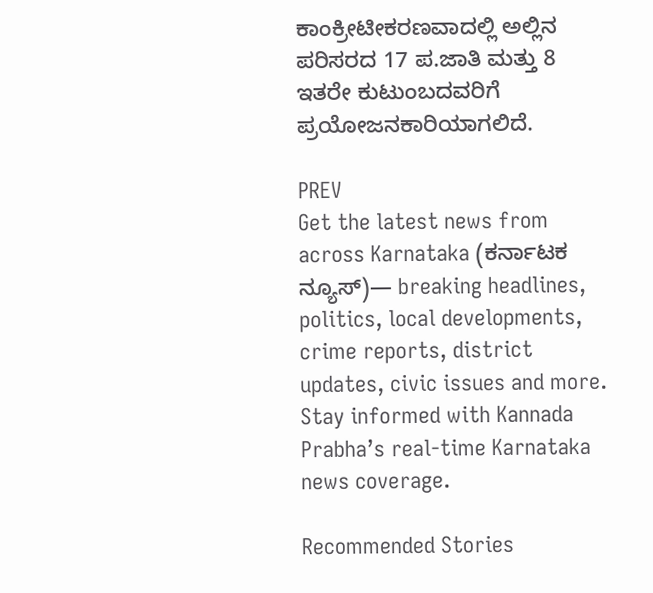ಕಾಂಕ್ರೀಟೀಕರಣವಾದಲ್ಲಿ ಅಲ್ಲಿನ ಪರಿಸರದ 17 ಪ.ಜಾತಿ ಮತ್ತು 8 ಇತರೇ ಕುಟುಂಬದವರಿಗೆ ಪ್ರಯೋಜನಕಾರಿಯಾಗಲಿದೆ.

PREV
Get the latest news from across Karnataka (ಕರ್ನಾಟಕ ನ್ಯೂಸ್)— breaking headlines, politics, local developments, crime reports, district updates, civic issues and more. Stay informed with Kannada Prabha’s real‑time Karnataka news coverage.

Recommended Stories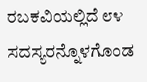ರಬಕವಿಯಲ್ಲಿದೆ ೮೪ ಸದಸ್ಯರನ್ನೊಳಗೊಂಡ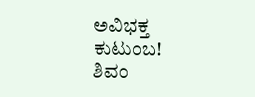ಅವಿಭಕ್ತ ಕುಟುಂಬ!
ಶಿವಂ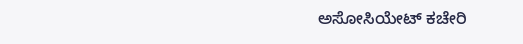ಅಸೋಸಿಯೇಟ್ ಕಚೇರಿ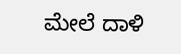ಮೇಲೆ ದಾಳಿ